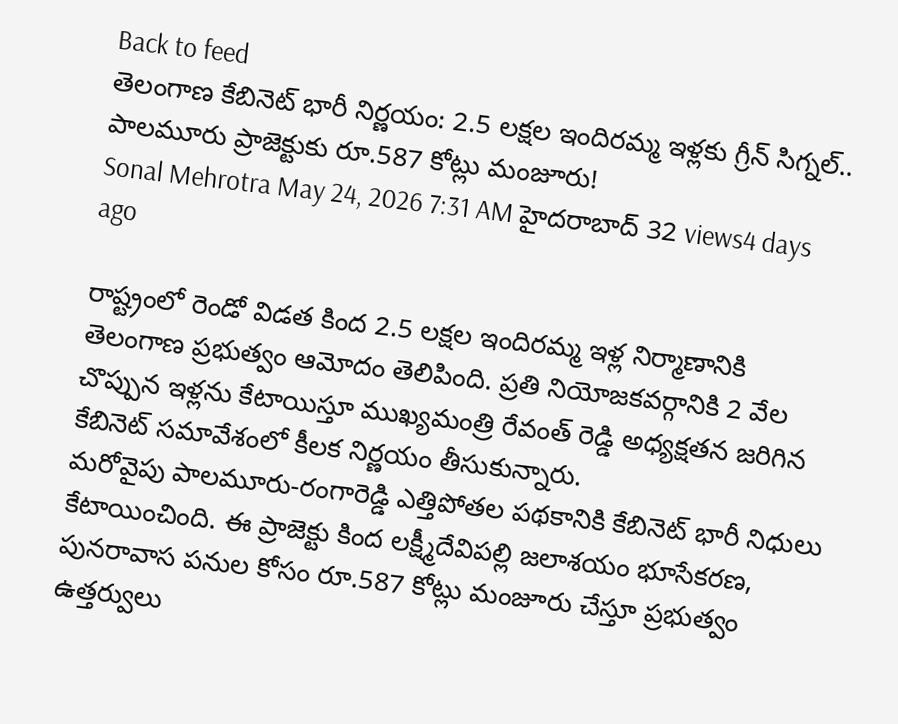Back to feed
తెలంగాణ కేబినెట్ భారీ నిర్ణయం: 2.5 లక్షల ఇందిరమ్మ ఇళ్లకు గ్రీన్ సిగ్నల్.. పాలమూరు ప్రాజెక్టుకు రూ.587 కోట్లు మంజూరు!
Sonal Mehrotra May 24, 2026 7:31 AM హైదరాబాద్ 32 views4 days ago

రాష్ట్రంలో రెండో విడత కింద 2.5 లక్షల ఇందిరమ్మ ఇళ్ల నిర్మాణానికి తెలంగాణ ప్రభుత్వం ఆమోదం తెలిపింది. ప్రతి నియోజకవర్గానికి 2 వేల చొప్పున ఇళ్లను కేటాయిస్తూ ముఖ్యమంత్రి రేవంత్ రెడ్డి అధ్యక్షతన జరిగిన కేబినెట్ సమావేశంలో కీలక నిర్ణయం తీసుకున్నారు.
మరోవైపు పాలమూరు-రంగారెడ్డి ఎత్తిపోతల పథకానికి కేబినెట్ భారీ నిధులు కేటాయించింది. ఈ ప్రాజెక్టు కింద లక్ష్మీదేవిపల్లి జలాశయం భూసేకరణ, పునరావాస పనుల కోసం రూ.587 కోట్లు మంజూరు చేస్తూ ప్రభుత్వం ఉత్తర్వులు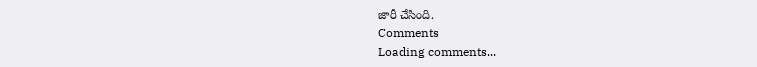జారీ చేసింది.
Comments
Loading comments...